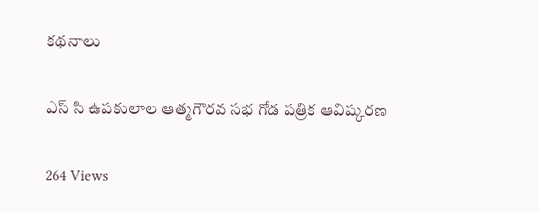కథనాలు

ఎస్ సి ఉపకులాల ఆత్మగౌరవ సభ గోడ పత్రిక ఆవిష్కరణ

264 Views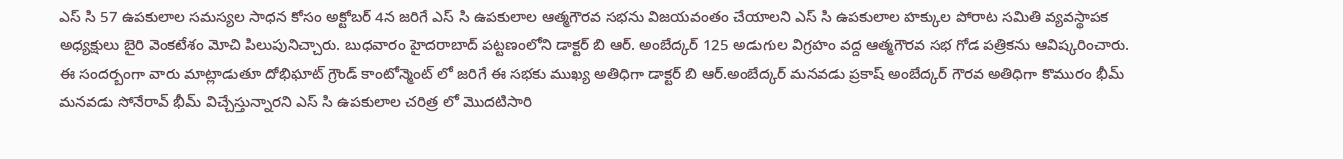ఎస్ సి 57 ఉపకులాల సమస్యల సాధన కోసం అక్టోబర్ 4న జరిగే ఎస్ సి ఉపకులాల ఆత్మగౌరవ సభను విజయవంతం చేయాలని ఎస్ సి ఉపకులాల హక్కుల పోరాట సమితి వ్యవస్థాపక అధ్యక్షులు బైరి వెంకటేశం మోచి పిలుపునిచ్చారు. బుధవారం హైదరాబాద్ పట్టణంలోని డాక్టర్ బి ఆర్. అంబేద్కర్ 125 అడుగుల విగ్రహం వద్ద ఆత్మగౌరవ సభ గోడ పత్రికను ఆవిష్కరించారు. ఈ సందర్బంగా వారు మాట్లాడుతూ దోభిఘాట్ గ్రౌండ్ కాంటోన్మెంట్ లో జరిగే ఈ సభకు ముఖ్య అతిధిగా డాక్టర్ బి ఆర్.అంబేద్కర్ మనవడు ప్రకాష్ అంబేద్కర్ గౌరవ అతిధిగా కొమురం భీమ్ మనవడు సోనేరావ్ భీమ్ విచ్చేస్తున్నారని ఎస్ సి ఉపకులాల చరిత్ర లో మొదటిసారి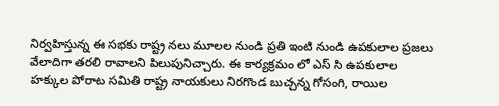నిర్వహిస్తున్న ఈ సభకు రాష్ట్ర నలు మూలల నుండి ప్రతి ఇంటి నుండి ఉపకులాల ప్రజలు వేలాదిగా తరలి రావాలని పిలుపునిచ్చారు. ఈ కార్యక్రమం లో ఎస్ సి ఉపకులాల హక్కుల పోరాట సమితి రాష్ట్ర నాయకులు నిరగొండ బుచ్చన్న గోసంగి, రాయిల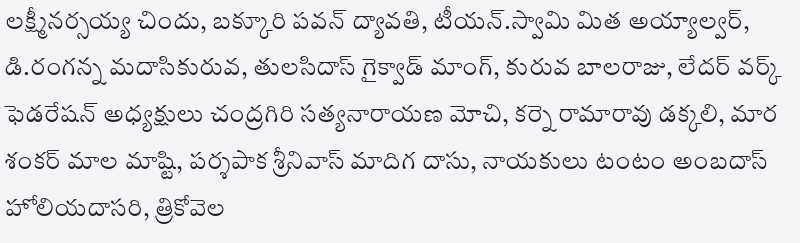లక్ష్మీనర్సయ్య చిందు, బక్కూరి పవన్ ద్యావతి, టీయన్.స్వామి మిత అయ్యాల్వర్, డి.రంగన్న మదాసికురువ, తులసిదాస్ గైక్వాడ్ మాంగ్, కురువ బాలరాజు, లేదర్ వర్క్ ఫెడరేషన్ అధ్యక్షులు చంద్రగిరి సత్యనారాయణ మోచి, కర్నె రామారావు డక్కలి, మార శంకర్ మాల మాష్టి, పర్శపాక శ్రీనివాస్ మాదిగ దాసు, నాయకులు టంటం అంబదాస్ హోలియదాసరి, త్రికోవెల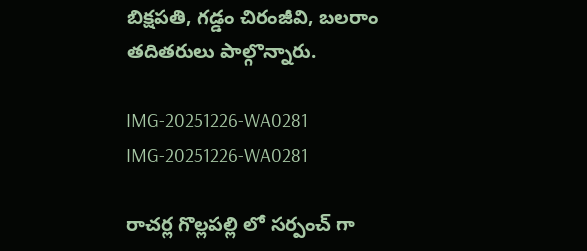బిక్షపతి, గడ్డం చిరంజీవి, బలరాం తదితరులు పాల్గొన్నారు.

IMG-20251226-WA0281
IMG-20251226-WA0281

రాచర్ల గొల్లపల్లి లో సర్పంచ్ గా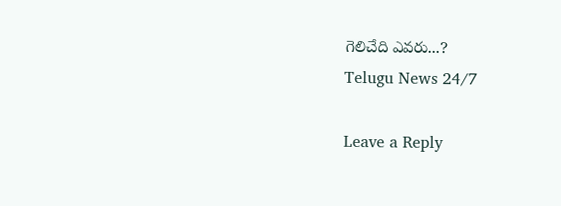గెలిచేది ఎవరు...?
Telugu News 24/7

Leave a Reply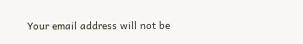Your email address will not be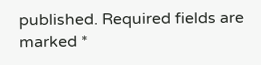published. Required fields are marked *